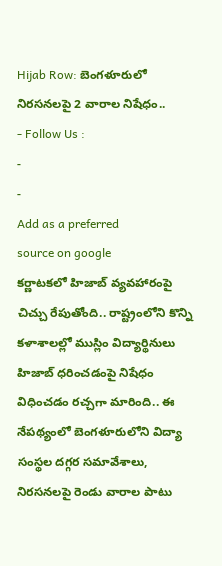Hijab Row: బెంగళూరులో నిరసనలపై 2 వారాల నిషేధం..
- Follow Us :
-
-
Add as a preferred
source on google
కర్ణాటకలో హిజాబ్ వ్యవహారంపై చిచ్చు రేపుతోంది.. రాష్ట్రంలోని కొన్ని కళాశాలల్లో ముస్లిం విద్యార్థినులు హిజాబ్ ధరించడంపై నిషేధం విధించడం రచ్చగా మారింది.. ఈ నేపథ్యంలో బెంగళూరులోని విద్యా సంస్థల దగ్గర సమావేశాలు, నిరసనలపై రెండు వారాల పాటు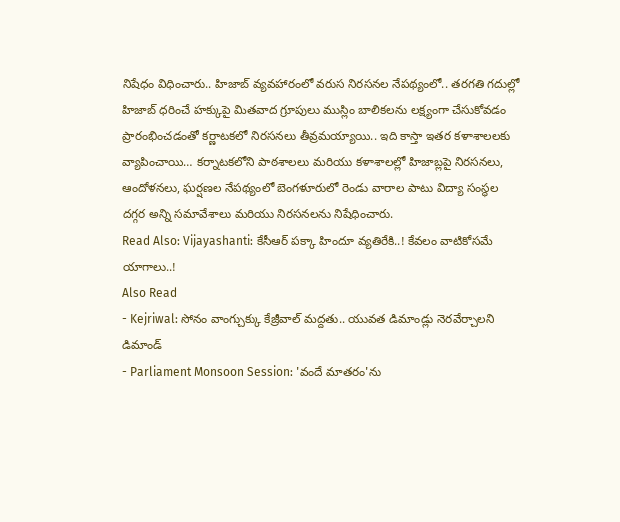నిషేధం విధించారు.. హిజాబ్ వ్యవహారంలో వరుస నిరసనల నేపథ్యంలో.. తరగతి గదుల్లో హిజాబ్ ధరించే హక్కుపై మితవాద గ్రూపులు ముస్లిం బాలికలను లక్ష్యంగా చేసుకోవడం ప్రారంభించడంతో కర్ణాటకలో నిరసనలు తీవ్రమయ్యాయి.. ఇది కాస్తా ఇతర కళాశాలలకు వ్యాపించాయి… కర్నాటకలోని పాఠశాలలు మరియు కళాశాలల్లో హిజాబ్లపై నిరసనలు, ఆందోళనలు, ఘర్షణల నేపథ్యంలో బెంగళూరులో రెండు వారాల పాటు విద్యా సంస్థల దగ్గర అన్ని సమావేశాలు మరియు నిరసనలను నిషేధించారు.
Read Also: Vijayashanti: కేసీఆర్ పక్కా హిందూ వ్యతిరేకి..! కేవలం వాటికోసమే యాగాలు..!
Also Read
- Kejriwal: సోనం వాంగ్చుక్కు కేజ్రీవాల్ మద్దతు.. యువత డిమాండ్లు నెరవేర్చాలని డిమాండ్
- Parliament Monsoon Session: 'వందే మాతరం'ను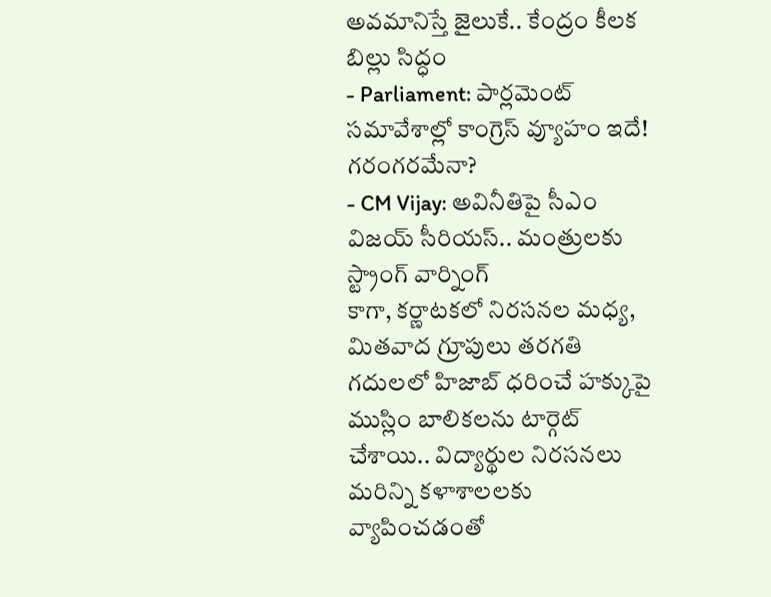అవమానిస్తే జైలుకే.. కేంద్రం కీలక బిల్లు సిద్ధం
- Parliament: పార్లమెంట్ సమావేశాల్లో కాంగ్రెస్ వ్యూహం ఇదే! గరంగరమేనా?
- CM Vijay: అవినీతిపై సీఎం విజయ్ సీరియస్.. మంత్రులకు స్ట్రాంగ్ వార్నింగ్
కాగా, కర్ణాటకలో నిరసనల మధ్య, మితవాద గ్రూపులు తరగతి గదులలో హిజాబ్ ధరించే హక్కుపై ముస్లిం బాలికలను టార్గెట్ చేశాయి.. విద్యార్థుల నిరసనలు మరిన్ని కళాశాలలకు వ్యాపించడంతో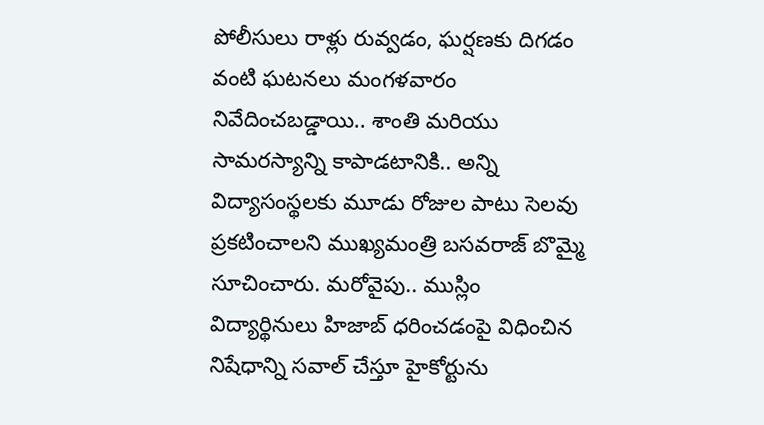పోలీసులు రాళ్లు రువ్వడం, ఘర్షణకు దిగడం వంటి ఘటనలు మంగళవారం నివేదించబడ్డాయి.. శాంతి మరియు సామరస్యాన్ని కాపాడటానికి.. అన్ని విద్యాసంస్థలకు మూడు రోజుల పాటు సెలవు ప్రకటించాలని ముఖ్యమంత్రి బసవరాజ్ బొమ్మై సూచించారు. మరోవైపు.. ముస్లిం విద్యార్థినులు హిజాబ్ ధరించడంపై విధించిన నిషేధాన్ని సవాల్ చేస్తూ హైకోర్టును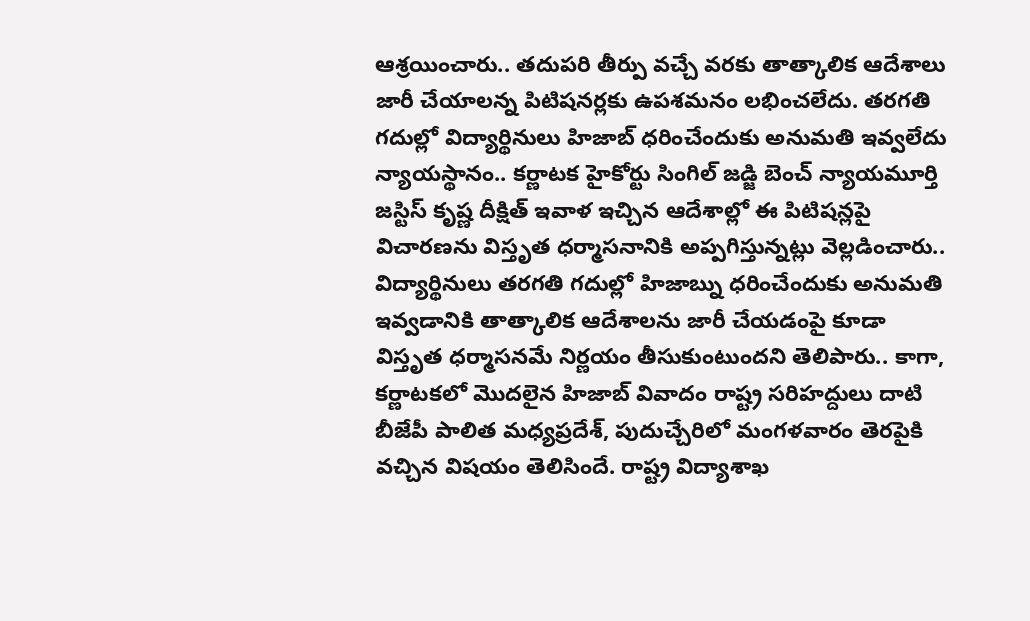ఆశ్రయించారు.. తదుపరి తీర్పు వచ్చే వరకు తాత్కాలిక ఆదేశాలు జారీ చేయాలన్న పిటిషనర్లకు ఉపశమనం లభించలేదు. తరగతి గదుల్లో విద్యార్థినులు హిజాబ్ ధరించేందుకు అనుమతి ఇవ్వలేదు న్యాయస్థానం.. కర్ణాటక హైకోర్టు సింగిల్ జడ్జి బెంచ్ న్యాయమూర్తి జస్టిస్ కృష్ణ దీక్షిత్ ఇవాళ ఇచ్చిన ఆదేశాల్లో ఈ పిటిషన్లపై విచారణను విస్తృత ధర్మాసనానికి అప్పగిస్తున్నట్లు వెల్లడించారు.. విద్యార్థినులు తరగతి గదుల్లో హిజాబ్ను ధరించేందుకు అనుమతి ఇవ్వడానికి తాత్కాలిక ఆదేశాలను జారీ చేయడంపై కూడా విస్తృత ధర్మాసనమే నిర్ణయం తీసుకుంటుందని తెలిపారు.. కాగా, కర్ణాటకలో మొదలైన హిజాబ్ వివాదం రాష్ట్ర సరిహద్దులు దాటి బీజేపీ పాలిత మధ్యప్రదేశ్, పుదుచ్చేరిలో మంగళవారం తెరపైకి వచ్చిన విషయం తెలిసిందే. రాష్ట్ర విద్యాశాఖ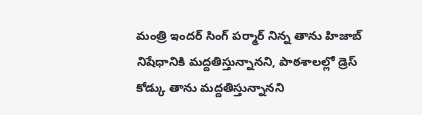మంత్రి ఇందర్ సింగ్ పర్మార్ నిన్న తాను హిజాబ్ నిషేధానికి మద్దతిస్తున్నానని, పాఠశాలల్లో డ్రెస్ కోడ్కు తాను మద్దతిస్తున్నానని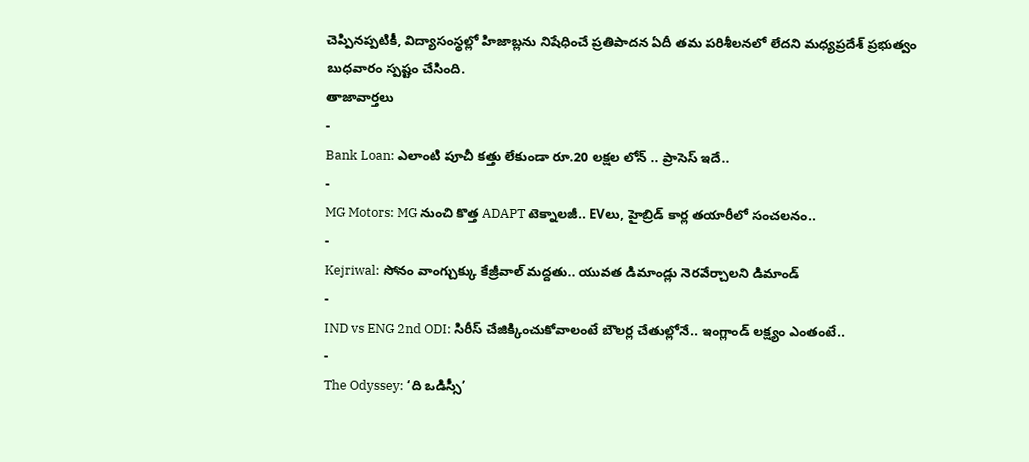చెప్పినప్పటికీ, విద్యాసంస్థల్లో హిజాబ్లను నిషేధించే ప్రతిపాదన ఏదీ తమ పరిశీలనలో లేదని మధ్యప్రదేశ్ ప్రభుత్వం బుధవారం స్పష్టం చేసింది.
తాజావార్తలు
-
Bank Loan: ఎలాంటి పూచీ కత్తు లేకుండా రూ.20 లక్షల లోన్ .. ప్రాసెస్ ఇదే..
-
MG Motors: MG నుంచి కొత్త ADAPT టెక్నాలజీ.. EVలు, హైబ్రిడ్ కార్ల తయారీలో సంచలనం..
-
Kejriwal: సోనం వాంగ్చుక్కు కేజ్రీవాల్ మద్దతు.. యువత డిమాండ్లు నెరవేర్చాలని డిమాండ్
-
IND vs ENG 2nd ODI: సిరీస్ చేజిక్కించుకోవాలంటే బౌలర్ల చేతుల్లోనే.. ఇంగ్లాండ్ లక్ష్యం ఎంతంటే..
-
The Odyssey: ‘ది ఒడిస్సీ’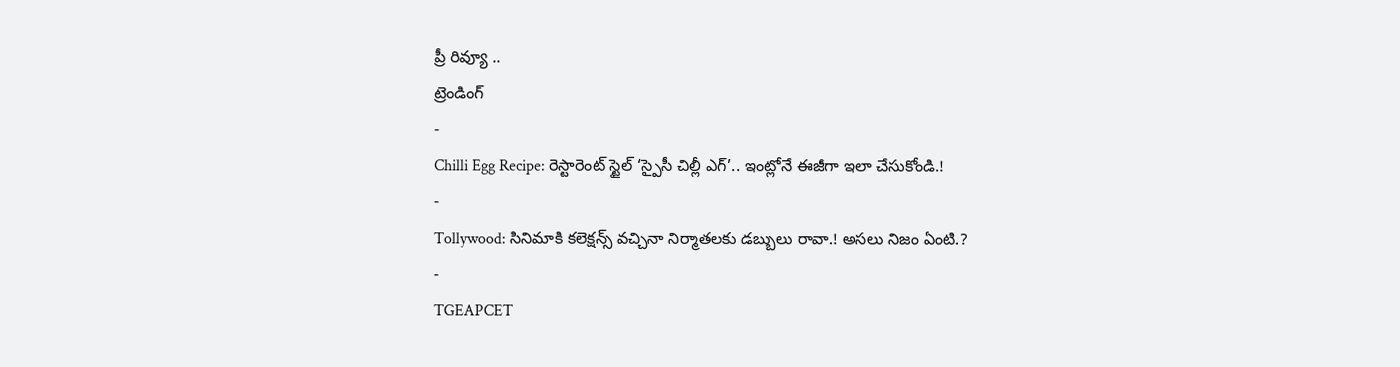ప్రీ రివ్యూ ..
ట్రెండింగ్
-
Chilli Egg Recipe: రెస్టారెంట్ స్టైల్ ‘స్పైసీ చిల్లీ ఎగ్’.. ఇంట్లోనే ఈజీగా ఇలా చేసుకోండి.!
-
Tollywood: సినిమాకి కలెక్షన్స్ వచ్చినా నిర్మాతలకు డబ్బులు రావా.! అసలు నిజం ఏంటి.?
-
TGEAPCET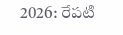2026: రేపటి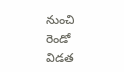నుంచి రెండో విడత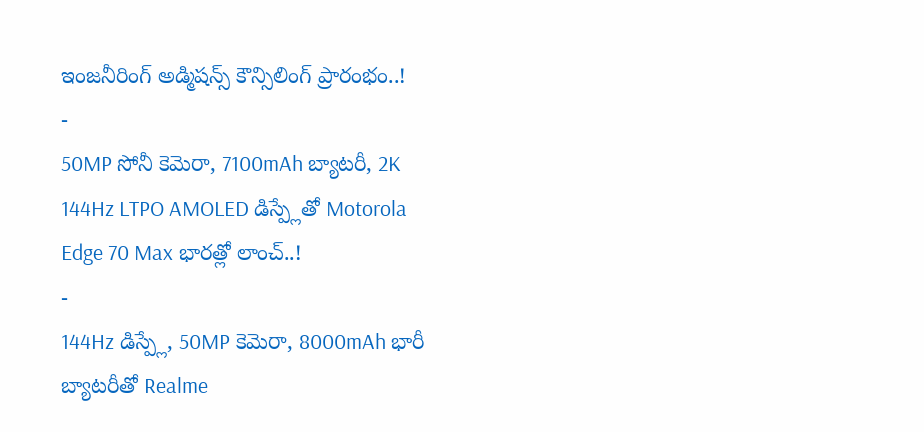ఇంజనీరింగ్ అడ్మిషన్స్ కౌన్సిలింగ్ ప్రారంభం..!
-
50MP సోనీ కెమెరా, 7100mAh బ్యాటరీ, 2K 144Hz LTPO AMOLED డిస్ప్లేతో Motorola Edge 70 Max భారత్లో లాంచ్..!
-
144Hz డిస్ప్లే, 50MP కెమెరా, 8000mAh భారీ బ్యాటరీతో Realme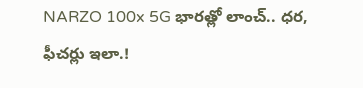NARZO 100x 5G భారత్లో లాంచ్.. ధర, ఫీచర్లు ఇలా.!